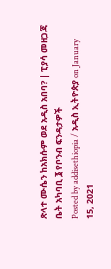ጽላተ ሙሴን ከአክሱም ወደ አዲስ አበባ? | ፒያሳ መዘጋጃ ቤት አካባቢ ፮ የቦንብ ፍንዳታዎች
Posted by addisethiopia / አዲስ ኢትዮጵያ on January 15, 2021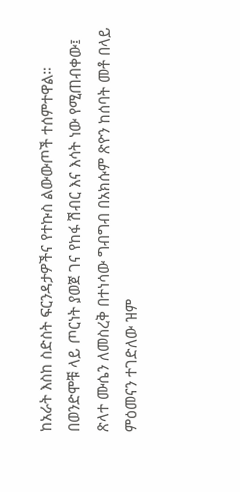ከአራት እስከ ስድስት ፍርንዳታዎችና የተኩስ ልውውጦች ተሰምተዋል።
በወንድሞቹ ላይ ጦርነት ያወጀ ገና የከፋ ሽብር እና እሳት ነው የሚጠብቀው፤
ጽላተ ሙሴን ለመስረቅ በተነሳው ግብግብ በአክሱም ጽዮን ከሰባት መቶ በላይ ምዕመናን ተገድለው ዝም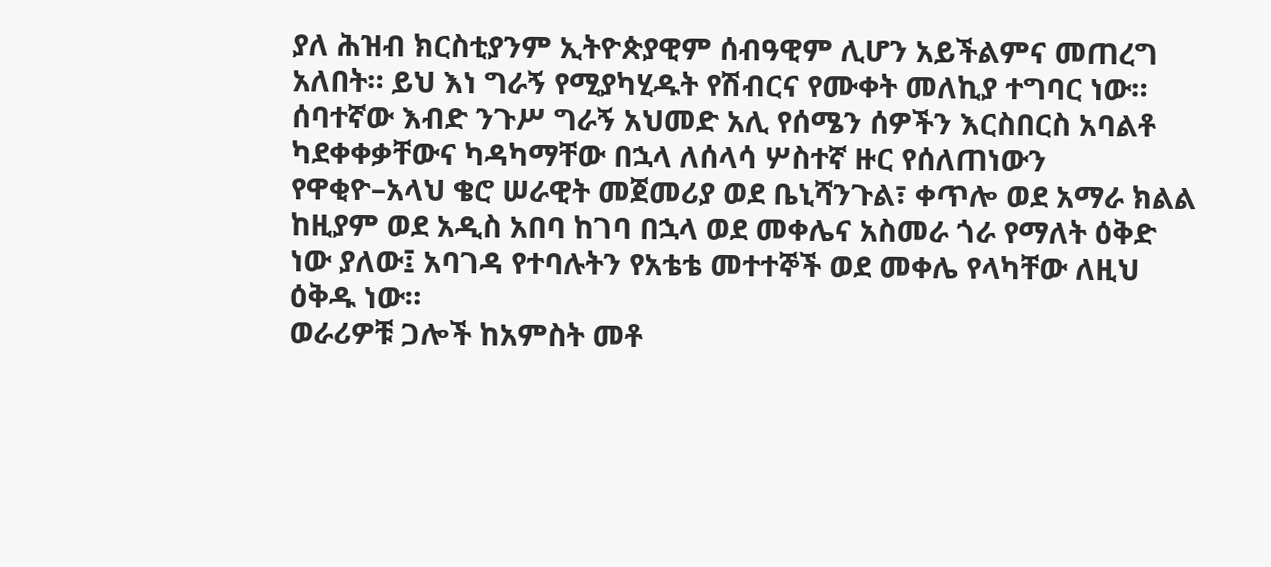ያለ ሕዝብ ክርስቲያንም ኢትዮጵያዊም ሰብዓዊም ሊሆን አይችልምና መጠረግ አለበት። ይህ እነ ግራኝ የሚያካሂዱት የሽብርና የሙቀት መለኪያ ተግባር ነው።
ሰባተኛው እብድ ንጉሥ ግራኝ አህመድ አሊ የሰሜን ሰዎችን እርስበርስ አባልቶ ካደቀቀቃቸውና ካዳካማቸው በኋላ ለሰላሳ ሦስተኛ ዙር የሰለጠነውን የዋቂዮ–አላህ ቄሮ ሠራዊት መጀመሪያ ወደ ቤኒሻንጉል፣ ቀጥሎ ወደ አማራ ክልል ከዚያም ወደ አዲስ አበባ ከገባ በኋላ ወደ መቀሌና አስመራ ጎራ የማለት ዕቅድ ነው ያለው፤ አባገዳ የተባሉትን የአቴቴ መተተኞች ወደ መቀሌ የላካቸው ለዚህ ዕቅዱ ነው።
ወራሪዎቹ ጋሎች ከአምስት መቶ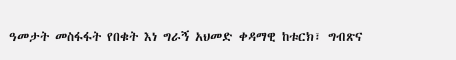ዓመታት መስፋፋት የበቁት እነ ግራኝ አህመድ ቀዳማዊ ከቱርክ፣ ግብጽና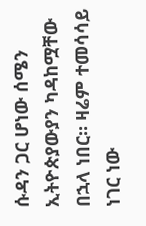ሱዳን ጋር ሆነው ሰሜን ኢትዮጵያውያን ካዳከሟቸው በኋላ ነበር። ዛሬም ተመሳሳይ ነገር ነው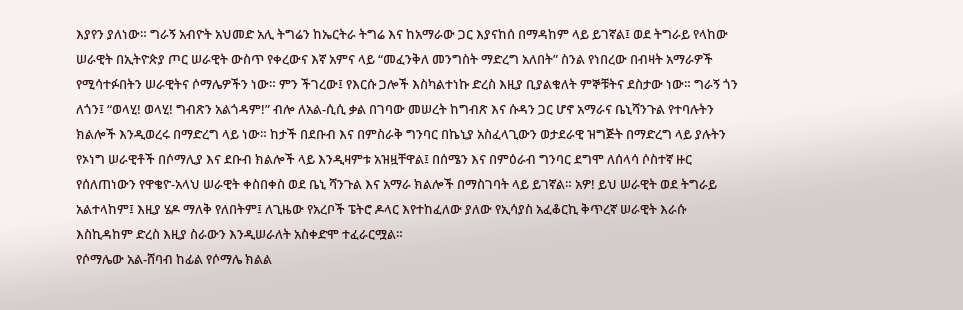እያየን ያለነው። ግራኝ አብዮት አህመድ አሊ ትግሬን ከኤርትራ ትግሬ እና ከአማራው ጋር እያናከሰ በማዳከም ላይ ይገኛል፤ ወደ ትግራይ የላከው ሠራዊት በኢትዮጵያ ጦር ሠራዊት ውስጥ የቀረውና እኛ አምና ላይ “መፈንቅለ መንግስት ማድረግ አለበት” ስንል የነበረው በብዛት አማራዎች የሚሳተፉበትን ሠራዊትና ሶማሌዎችን ነው። ምን ችገረው፤ የእርሱ ጋሎች እስካልተነኩ ድረስ እዚያ ቢያልቁለት ምኞቹትና ደስታው ነው። ግራኝ ጎን ለጎን፤ “ወላሂ! ወላሂ! ግብጽን አልጎዳም!” ብሎ ለአል-ሲሲ ቃል በገባው መሠረት ከግብጽ እና ሱዳን ጋር ሆኖ አማራና ቤኒሻንጉል የተባሉትን ክልሎች እንዲወረሩ በማድረግ ላይ ነው። ከታች በደቡብ እና በምስራቅ ግንባር በኬኒያ አስፈላጊውን ወታደራዊ ዝግጅት በማድረግ ላይ ያሉትን የኦነግ ሠራዊቶች በሶማሊያ እና ደቡብ ክልሎች ላይ እንዲዛምቱ አዝዟቸዋል፤ በሰሜን እና በምዕራብ ግንባር ደግሞ ለሰላሳ ሶስተኛ ዙር የሰለጠነውን የዋቄዮ-አላህ ሠራዊት ቀስበቀስ ወደ ቤኒ ሻንጉል እና አማራ ክልሎች በማስገባት ላይ ይገኛል። አዎ! ይህ ሠራዊት ወደ ትግራይ አልተላከም፤ እዚያ ሄዶ ማለቅ የለበትም፤ ለጊዜው የአረቦች ፔትሮ ዶላር እየተከፈለው ያለው የኢሳያስ አፈቆርኪ ቅጥረኛ ሠራዊት እራሱ እስኪዳከም ድረስ እዚያ ስራውን እንዲሠራለት አስቀድሞ ተፈራርሟል።
የሶማሌው አል-ሸባብ ከፊል የሶማሌ ክልል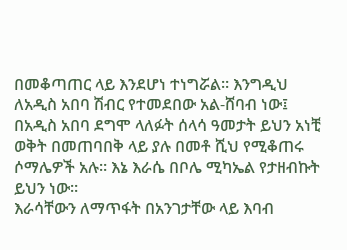በመቆጣጠር ላይ እንደሆነ ተነግሯል። እንግዲህ ለአዲስ አበባ ሽብር የተመደበው አል-ሸባብ ነው፤ በአዲስ አበባ ደግሞ ላለፉት ሰላሳ ዓመታት ይህን አነቺ ወቅት በመጠባበቅ ላይ ያሉ በመቶ ሺህ የሚቆጠሩ ሶማሌዎች አሉ። እኔ እራሴ በቦሌ ሚካኤል የታዘብኩት ይህን ነው።
እራሳቸውን ለማጥፋት በአንገታቸው ላይ እባብ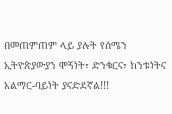በመጠምጠም ላይ ያሉት የሰሜን ኢትዮጵያውያን ሞኝነት፣ ድንቁርና፣ ከንቱነትና አልማር-ባይነት ያናድደኛል!!!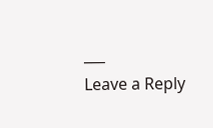___
Leave a Reply